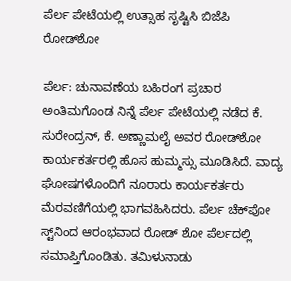ಪೆರ್ಲ ಪೇಟೆಯಲ್ಲಿ ಉತ್ಸಾಹ ಸೃಷ್ಟಿಸಿ ಬಿಜೆಪಿ ರೋಡ್‌ಶೋ

ಪೆರ್ಲ: ಚುನಾವಣೆಯ ಬಹಿರಂಗ ಪ್ರಚಾರ ಅಂತಿಮಗೊಂಡ ನಿನ್ನೆ ಪೆರ್ಲ ಪೇಟೆಯಲ್ಲಿ ನಡೆದ ಕೆ. ಸುರೇಂದ್ರನ್, ಕೆ. ಅಣ್ಣಾಮಲೈ ಅವರ ರೋಡ್‌ಶೋ ಕಾರ್ಯಕರ್ತರಲ್ಲಿ ಹೊಸ ಹುಮ್ಮಸ್ಸು ಮೂಡಿಸಿದೆ. ವಾದ್ಯ ಘೋಷಗಳೊಂದಿಗೆ ನೂರಾರು ಕಾರ್ಯಕರ್ತರು ಮೆರವಣಿಗೆಯಲ್ಲಿ ಭಾಗವಹಿಸಿದರು. ಪೆರ್ಲ ಚೆಕ್‌ಪೋ ಸ್ಟ್‌ನಿಂದ ಆರಂಭವಾದ ರೋಡ್ ಶೋ ಪೆರ್ಲದಲ್ಲಿ ಸಮಾಪ್ತಿಗೊಂಡಿತು. ತಮಿಳುನಾಡು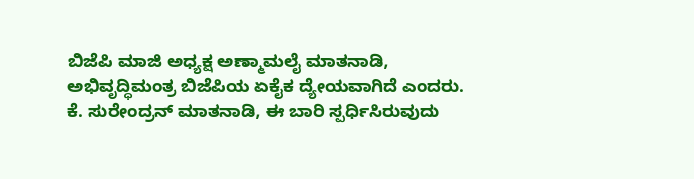ಬಿಜೆಪಿ ಮಾಜಿ ಅಧ್ಯಕ್ಷ ಅಣ್ಮಾಮಲೈ ಮಾತನಾಡಿ, ಅಭಿವೃದ್ಧಿಮಂತ್ರ ಬಿಜೆಪಿಯ ಏಕೈಕ ದ್ಯೇಯವಾಗಿದೆ ಎಂದರು. ಕೆ. ಸುರೇಂದ್ರನ್ ಮಾತನಾಡಿ, ಈ ಬಾರಿ ಸ್ಪರ್ಧಿಸಿರುವುದು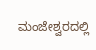ಮಂಜೇಶ್ವರದಲ್ಲಿ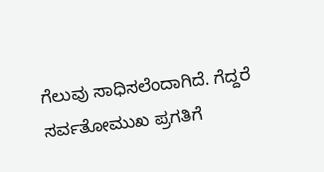ಗೆಲುವು ಸಾಧಿಸಲೆಂದಾಗಿದೆ. ಗೆದ್ದರೆ ಸರ್ವತೋಮುಖ ಪ್ರಗತಿಗೆ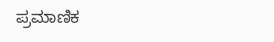ಪ್ರಮಾಣಿಕ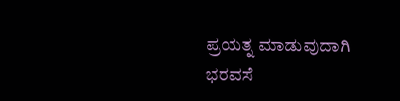ಪ್ರಯತ್ನ ಮಾಡುವುದಾಗಿ ಭರವಸೆ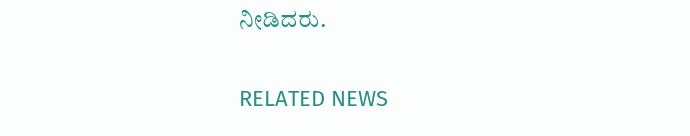ನೀಡಿದರು.

RELATED NEWS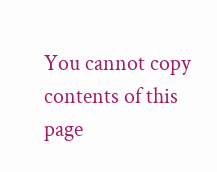You cannot copy contents of this page